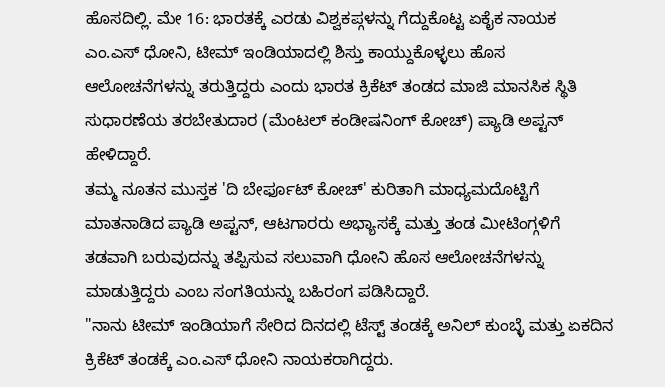ಹೊಸದಿಲ್ಲಿ. ಮೇ 16: ಭಾರತಕ್ಕೆ ಎರಡು ವಿಶ್ವಕಪ್ಗಳನ್ನು ಗೆದ್ದುಕೊಟ್ಟ ಏಕೈಕ ನಾಯಕ ಎಂ.ಎಸ್ ಧೋನಿ, ಟೀಮ್ ಇಂಡಿಯಾದಲ್ಲಿ ಶಿಸ್ತು ಕಾಯ್ದುಕೊಳ್ಳಲು ಹೊಸ ಆಲೋಚನೆಗಳನ್ನು ತರುತ್ತಿದ್ದರು ಎಂದು ಭಾರತ ಕ್ರಿಕೆಟ್ ತಂಡದ ಮಾಜಿ ಮಾನಸಿಕ ಸ್ಥಿತಿ ಸುಧಾರಣೆಯ ತರಬೇತುದಾರ (ಮೆಂಟಲ್ ಕಂಡೀಷನಿಂಗ್ ಕೋಚ್) ಪ್ಯಾಡಿ ಅಪ್ಟನ್ ಹೇಳಿದ್ದಾರೆ.
ತಮ್ಮ ನೂತನ ಮುಸ್ತಕ 'ದಿ ಬೇರ್ಫೂಟ್ ಕೋಚ್' ಕುರಿತಾಗಿ ಮಾಧ್ಯಮದೊಟ್ಟಿಗೆ ಮಾತನಾಡಿದ ಪ್ಯಾಡಿ ಅಪ್ಟನ್, ಆಟಗಾರರು ಅಭ್ಯಾಸಕ್ಕೆ ಮತ್ತು ತಂಡ ಮೀಟಿಂಗ್ಗಳಿಗೆ ತಡವಾಗಿ ಬರುವುದನ್ನು ತಪ್ಪಿಸುವ ಸಲುವಾಗಿ ಧೋನಿ ಹೊಸ ಆಲೋಚನೆಗಳನ್ನು ಮಾಡುತ್ತಿದ್ದರು ಎಂಬ ಸಂಗತಿಯನ್ನು ಬಹಿರಂಗ ಪಡಿಸಿದ್ದಾರೆ.
"ನಾನು ಟೀಮ್ ಇಂಡಿಯಾಗೆ ಸೇರಿದ ದಿನದಲ್ಲಿ ಟೆಸ್ಟ್ ತಂಡಕ್ಕೆ ಅನಿಲ್ ಕುಂಬ್ಳೆ ಮತ್ತು ಏಕದಿನ ಕ್ರಿಕೆಟ್ ತಂಡಕ್ಕೆ ಎಂ.ಎಸ್ ಧೋನಿ ನಾಯಕರಾಗಿದ್ದರು.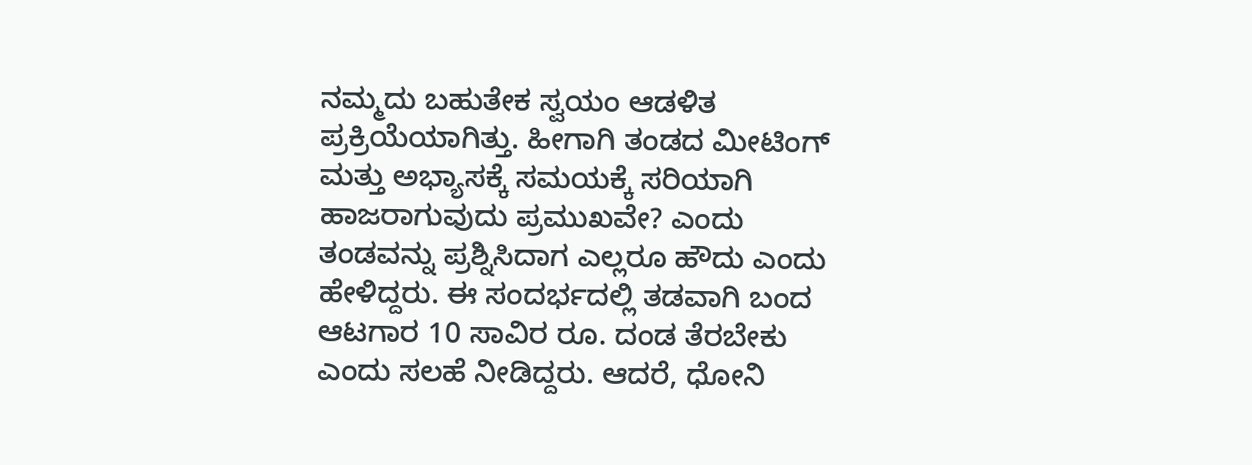ನಮ್ಮದು ಬಹುತೇಕ ಸ್ವಯಂ ಆಡಳಿತ ಪ್ರಕ್ರಿಯೆಯಾಗಿತ್ತು. ಹೀಗಾಗಿ ತಂಡದ ಮೀಟಿಂಗ್ ಮತ್ತು ಅಭ್ಯಾಸಕ್ಕೆ ಸಮಯಕ್ಕೆ ಸರಿಯಾಗಿ ಹಾಜರಾಗುವುದು ಪ್ರಮುಖವೇ? ಎಂದು ತಂಡವನ್ನು ಪ್ರಶ್ನಿಸಿದಾಗ ಎಲ್ಲರೂ ಹೌದು ಎಂದು ಹೇಳಿದ್ದರು. ಈ ಸಂದರ್ಭದಲ್ಲಿ ತಡವಾಗಿ ಬಂದ ಆಟಗಾರ 10 ಸಾವಿರ ರೂ. ದಂಡ ತೆರಬೇಕು ಎಂದು ಸಲಹೆ ನೀಡಿದ್ದರು. ಆದರೆ, ಧೋನಿ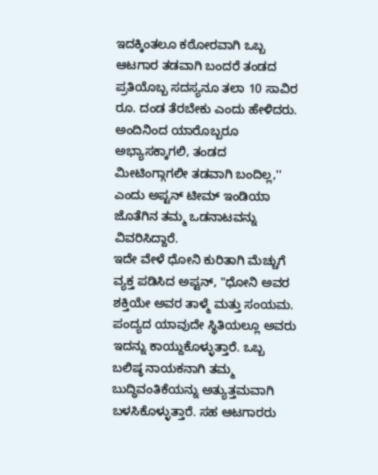ಇದಕ್ಕಿಂತಲೂ ಕಠೋರವಾಗಿ ಒಬ್ಬ ಆಟಗಾರ ತಡವಾಗಿ ಬಂದರೆ ತಂಡದ ಪ್ರತಿಯೊಬ್ಬ ಸದಸ್ಯನೂ ತಲಾ 10 ಸಾವಿರ ರೂ. ದಂಡ ತೆರಬೇಕು ಎಂದು ಹೇಳಿದರು. ಅಂದಿನಿಂದ ಯಾರೊಬ್ಬರೂ ಅಭ್ಯಾಸಕ್ಕಾಗಲಿ, ತಂಡದ ಮೀಟಿಂಗ್ಗಾಗಲೀ ತಡವಾಗಿ ಬಂದಿಲ್ಲ,'' ಎಂದು ಅಪ್ಟನ್ ಟೀಮ್ ಇಂಡಿಯಾ ಜೊತೆಗಿನ ತಮ್ಮ ಒಡನಾಟವನ್ನು ವಿವರಿಸಿದ್ದಾರೆ.
ಇದೇ ವೇಳೆ ಧೋನಿ ಕುರಿತಾಗಿ ಮೆಚ್ಚುಗೆ ವ್ಯಕ್ತ ಪಡಿಸಿದ ಅಪ್ಟನ್, "ಧೋನಿ ಅವರ ಶಕ್ತಿಯೇ ಅವರ ತಾಳ್ಮೆ ಮತ್ತು ಸಂಯಮ. ಪಂದ್ಯದ ಯಾವುದೇ ಸ್ಥಿತಿಯಲ್ಲೂ ಅವರು ಇದನ್ನು ಕಾಯ್ದುಕೊಳ್ಳುತ್ತಾರೆ. ಒಬ್ಬ ಬಲಿಷ್ಠ ನಾಯಕನಾಗಿ ತಮ್ಮ ಬುದ್ಧಿವಂತಿಕೆಯನ್ನು ಅತ್ಯುತ್ತಮವಾಗಿ ಬಳಸಿಕೊಳ್ಳುತ್ತಾರೆ. ಸಹ ಆಟಗಾರರು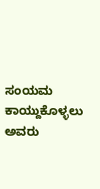ಸಂಯಮ ಕಾಯ್ದುಕೊಳ್ಳಲು ಅವರು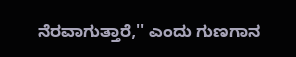ನೆರವಾಗುತ್ತಾರೆ,'' ಎಂದು ಗುಣಗಾನ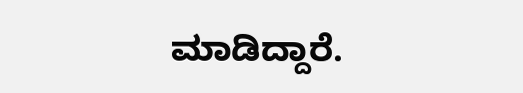ಮಾಡಿದ್ದಾರೆ.